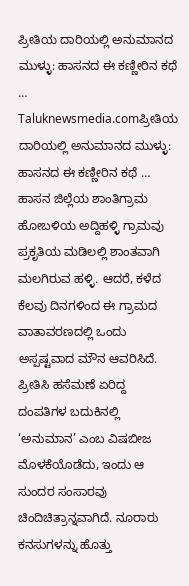ಪ್ರೀತಿಯ ದಾರಿಯಲ್ಲಿ ಅನುಮಾನದ ಮುಳ್ಳು: ಹಾಸನದ ಈ ಕಣ್ಣೀರಿನ ಕಥೆ …
Taluknewsmedia.comಪ್ರೀತಿಯ ದಾರಿಯಲ್ಲಿ ಅನುಮಾನದ ಮುಳ್ಳು: ಹಾಸನದ ಈ ಕಣ್ಣೀರಿನ ಕಥೆ … ಹಾಸನ ಜಿಲ್ಲೆಯ ಶಾಂತಿಗ್ರಾಮ ಹೋಬಳಿಯ ಅದ್ದಿಹಳ್ಳಿ ಗ್ರಾಮವು ಪ್ರಕೃತಿಯ ಮಡಿಲಲ್ಲಿ ಶಾಂತವಾಗಿ ಮಲಗಿರುವ ಹಳ್ಳಿ. ಆದರೆ, ಕಳೆದ ಕೆಲವು ದಿನಗಳಿಂದ ಈ ಗ್ರಾಮದ ವಾತಾವರಣದಲ್ಲಿ ಒಂದು ಅಸ್ಪಷ್ಟವಾದ ಮೌನ ಆವರಿಸಿದೆ. ಪ್ರೀತಿಸಿ ಹಸೆಮಣೆ ಏರಿದ್ದ ದಂಪತಿಗಳ ಬದುಕಿನಲ್ಲಿ ‘ಅನುಮಾನ’ ಎಂಬ ವಿಷಬೀಜ ಮೊಳಕೆಯೊಡೆದು, ಇಂದು ಆ ಸುಂದರ ಸಂಸಾರವು ಚಿಂದಿಚಿತ್ರಾನ್ನವಾಗಿದೆ. ನೂರಾರು ಕನಸುಗಳನ್ನು ಹೊತ್ತು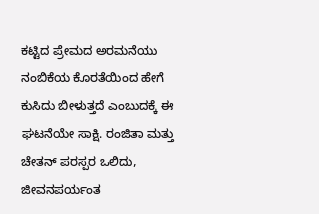ಕಟ್ಟಿದ ಪ್ರೇಮದ ಅರಮನೆಯು ನಂಬಿಕೆಯ ಕೊರತೆಯಿಂದ ಹೇಗೆ ಕುಸಿದು ಬೀಳುತ್ತದೆ ಎಂಬುದಕ್ಕೆ ಈ ಘಟನೆಯೇ ಸಾಕ್ಷಿ. ರಂಜಿತಾ ಮತ್ತು ಚೇತನ್ ಪರಸ್ಪರ ಒಲಿದು, ಜೀವನಪರ್ಯಂತ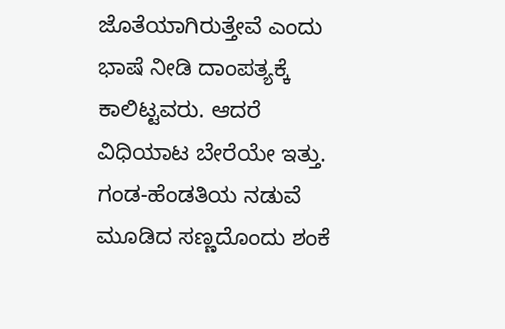ಜೊತೆಯಾಗಿರುತ್ತೇವೆ ಎಂದು ಭಾಷೆ ನೀಡಿ ದಾಂಪತ್ಯಕ್ಕೆ ಕಾಲಿಟ್ಟವರು. ಆದರೆ ವಿಧಿಯಾಟ ಬೇರೆಯೇ ಇತ್ತು. ಗಂಡ-ಹೆಂಡತಿಯ ನಡುವೆ ಮೂಡಿದ ಸಣ್ಣದೊಂದು ಶಂಕೆ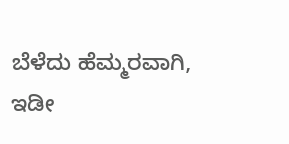ಬೆಳೆದು ಹೆಮ್ಮರವಾಗಿ, ಇಡೀ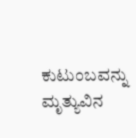ಕುಟುಂಬವನ್ನು ಮೃತ್ಯುವಿನ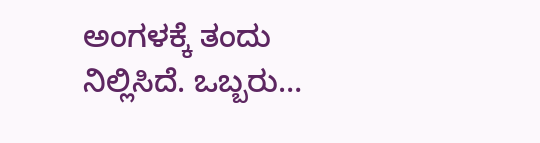ಅಂಗಳಕ್ಕೆ ತಂದು ನಿಲ್ಲಿಸಿದೆ. ಒಬ್ಬರು…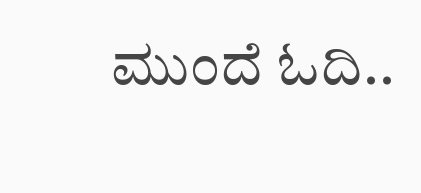ಮುಂದೆ ಓದಿ..